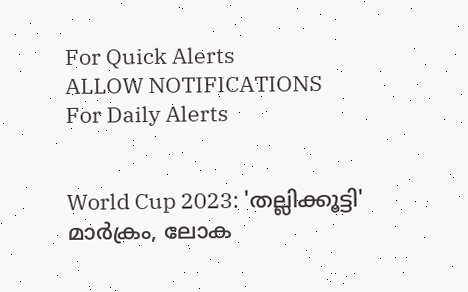For Quick Alerts
ALLOW NOTIFICATIONS
For Daily Alerts


World Cup 2023: 'തല്ലിക്കൂട്ടി' മാര്‍ക്രം, ലോക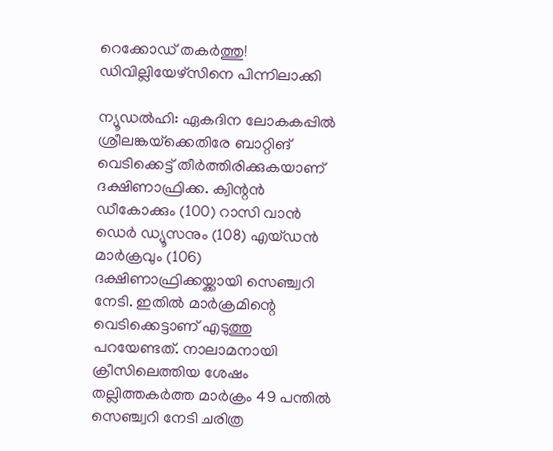റെക്കോഡ് തകര്‍ത്തു! ഡിവില്ലിയേഴ്‌സിനെ പിന്നിലാക്കി

ന്യൂഡല്‍ഹി: ഏകദിന ലോകകപ്പില്‍ ശ്രീലങ്കയ്‌ക്കെതിരേ ബാറ്റിങ് വെടിക്കെട്ട് തീര്‍ത്തിരിക്കുകയാണ് ദക്ഷിണാഫ്രിക്ക. ക്വിന്റന്‍ ഡീകോക്കും (100) റാസി വാന്‍ ഡെര്‍ ഡ്യൂസനും (108) എയ്ഡന്‍ മാര്‍ക്രവും (106) ദക്ഷിണാഫ്രിക്കയ്ക്കായി സെഞ്ച്വറി നേടി. ഇതില്‍ മാര്‍ക്രമിന്റെ വെടിക്കെട്ടാണ് എടുത്തു പറയേണ്ടത്. നാലാമനായി ക്രീസിലെത്തിയ ശേഷം തല്ലിത്തകര്‍ത്ത മാര്‍ക്രം 49 പന്തില്‍ സെഞ്ച്വറി നേടി ചരിത്ര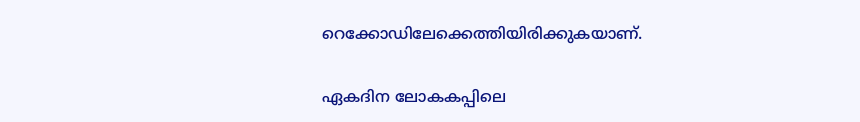റെക്കോഡിലേക്കെത്തിയിരിക്കുകയാണ്.

ഏകദിന ലോകകപ്പിലെ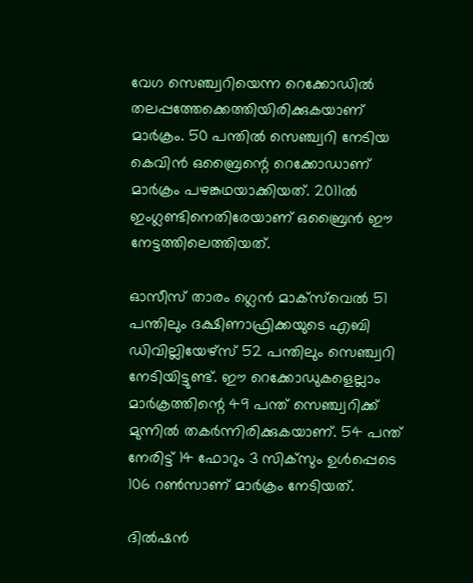വേഗ സെഞ്ച്വറിയെന്ന റെക്കോഡില്‍ തലപ്പത്തേക്കെത്തിയിരിക്കുകയാണ് മാര്‍ക്രം. 50 പന്തില്‍ സെഞ്ച്വറി നേടിയ കെവിന്‍ ഒബ്രൈന്റെ റെക്കോഡാണ് മാര്‍ക്രം പഴങ്കഥയാക്കിയത്. 2011ല്‍ ഇംഗ്ലണ്ടിനെതിരേയാണ് ഒബ്രൈന്‍ ഈ നേട്ടത്തിലെത്തിയത്.

ഓസീസ് താരം ഗ്ലെന്‍ മാക്‌സ്‌വെല്‍ 51 പന്തിലും ദക്ഷിണാഫ്രിക്കയുടെ എബി ഡിവില്ലിയേഴ്‌സ് 52 പന്തിലും സെഞ്ച്വറി നേടിയിട്ടുണ്ട്. ഈ റെക്കോഡുകളെല്ലാം മാര്‍ക്രത്തിന്റെ 49 പന്ത് സെഞ്ച്വറിക്ക് മുന്നില്‍ തകര്‍ന്നിരിക്കുകയാണ്. 54 പന്ത് നേരിട്ട് 14 ഫോറും 3 സിക്‌സും ഉള്‍പ്പെടെ 106 റണ്‍സാണ് മാര്‍ക്രം നേടിയത്.

ദില്‍ഷന്‍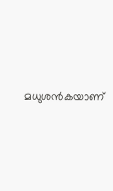മധുശന്‍കയാണ്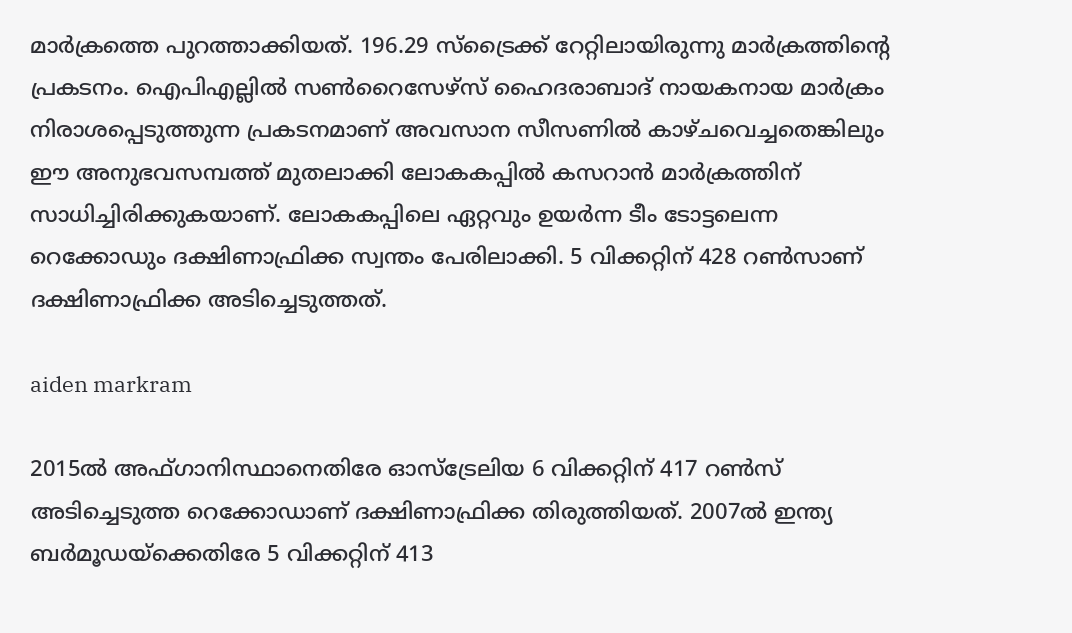മാര്‍ക്രത്തെ പുറത്താക്കിയത്. 196.29 സ്‌ട്രൈക്ക് റേറ്റിലായിരുന്നു മാര്‍ക്രത്തിന്റെ പ്രകടനം. ഐപിഎല്ലില്‍ സണ്‍റൈസേഴ്‌സ് ഹൈദരാബാദ് നായകനായ മാര്‍ക്രം നിരാശപ്പെടുത്തുന്ന പ്രകടനമാണ് അവസാന സീസണില്‍ കാഴ്ചവെച്ചതെങ്കിലും ഈ അനുഭവസമ്പത്ത് മുതലാക്കി ലോകകപ്പില്‍ കസറാന്‍ മാര്‍ക്രത്തിന് സാധിച്ചിരിക്കുകയാണ്. ലോകകപ്പിലെ ഏറ്റവും ഉയര്‍ന്ന ടീം ടോട്ടലെന്ന റെക്കോഡും ദക്ഷിണാഫ്രിക്ക സ്വന്തം പേരിലാക്കി. 5 വിക്കറ്റിന് 428 റണ്‍സാണ് ദക്ഷിണാഫ്രിക്ക അടിച്ചെടുത്തത്.

aiden markram

2015ല്‍ അഫ്ഗാനിസ്ഥാനെതിരേ ഓസ്‌ട്രേലിയ 6 വിക്കറ്റിന് 417 റണ്‍സ് അടിച്ചെടുത്ത റെക്കോഡാണ് ദക്ഷിണാഫ്രിക്ക തിരുത്തിയത്. 2007ല്‍ ഇന്ത്യ ബര്‍മൂഡയ്‌ക്കെതിരേ 5 വിക്കറ്റിന് 413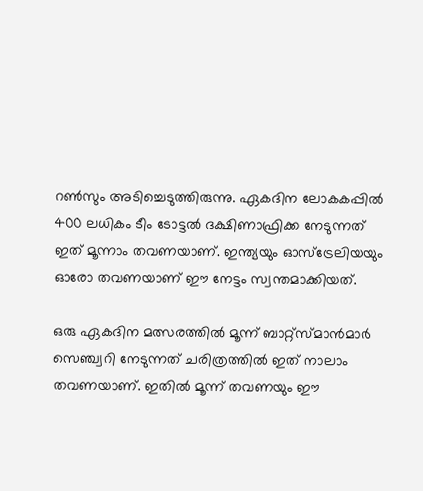റണ്‍സും അടിച്ചെടുത്തിരുന്നു. ഏകദിന ലോകകപ്പില്‍ 400 ലധികം ടീം ടോട്ടല്‍ ദക്ഷിണാഫ്രിക്ക നേടുന്നത് ഇത് മൂന്നാം തവണയാണ്. ഇന്ത്യയും ഓസ്‌ട്രേലിയയും ഓരോ തവണയാണ് ഈ നേട്ടം സ്വന്തമാക്കിയത്.

ഒരു ഏകദിന മത്സരത്തില്‍ മൂന്ന് ബാറ്റ്‌സ്മാന്‍മാര്‍ സെഞ്ച്വറി നേടുന്നത് ചരിത്രത്തില്‍ ഇത് നാലാം തവണയാണ്. ഇതില്‍ മൂന്ന് തവണയും ഈ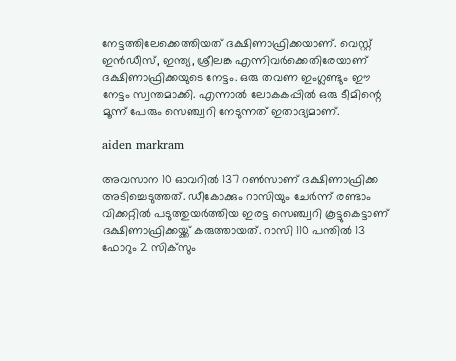നേട്ടത്തിലേക്കെത്തിയത് ദക്ഷിണാഫ്രിക്കയാണ്. വെസ്റ്റ് ഇന്‍ഡീസ്, ഇന്ത്യ, ശ്രീലങ്ക എന്നിവര്‍ക്കെതിരേയാണ് ദക്ഷിണാഫ്രിക്കയുടെ നേട്ടം. ഒരു തവണ ഇംഗ്ലണ്ടും ഈ നേട്ടം സ്വന്തമാക്കി. എന്നാല്‍ ലോകകപ്പില്‍ ഒരു ടീമിന്റെ മൂന്ന് പേരും സെഞ്ച്വറി നേടുന്നത് ഇതാദ്യമാണ്.

aiden markram

അവസാന 10 ഓവറില്‍ 137 റണ്‍സാണ് ദക്ഷിണാഫ്രിക്ക അടിച്ചെടുത്തത്. ഡീകോക്കും റാസിയും ചേര്‍ന്ന് രണ്ടാം വിക്കറ്റില്‍ പടുത്തുയര്‍ത്തിയ ഇരട്ട സെഞ്ച്വറി കൂട്ടുകെട്ടാണ് ദക്ഷിണാഫ്രിക്കയ്ക്ക് കരുത്തായത്. റാസി 110 പന്തില്‍ 13 ഫോറും 2 സിക്‌സും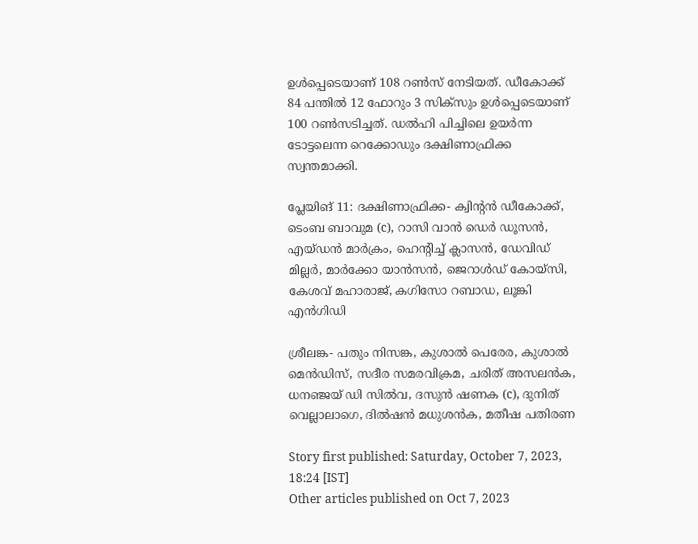ഉള്‍പ്പെടെയാണ് 108 റണ്‍സ് നേടിയത്. ഡീകോക്ക് 84 പന്തില്‍ 12 ഫോറും 3 സിക്‌സും ഉള്‍പ്പെടെയാണ് 100 റണ്‍സടിച്ചത്. ഡല്‍ഹി പിച്ചിലെ ഉയര്‍ന്ന ടോട്ടലെന്ന റെക്കോഡും ദക്ഷിണാഫ്രിക്ക സ്വന്തമാക്കി.

പ്ലേയിങ് 11: ദക്ഷിണാഫ്രിക്ക- ക്വിന്റന്‍ ഡീകോക്ക്, ടെംബ ബാവുമ (c), റാസി വാന്‍ ഡെര്‍ ഡൂസന്‍, എയ്ഡന്‍ മാര്‍ക്രം, ഹെന്റിച്ച് ക്ലാസന്‍, ഡേവിഡ് മില്ലര്‍, മാര്‍ക്കോ യാന്‍സന്‍, ജെറാള്‍ഡ് കോയ്‌സി, കേശവ് മഹാരാജ്, കഗിസോ റബാഡ, ലൂങ്കി എന്‍ഗിഡി

ശ്രീലങ്ക- പതും നിസങ്ക, കുശാല്‍ പെരേര, കുശാല്‍ മെന്‍ഡിസ്, സദീര സമരവിക്രമ, ചരിത് അസലന്‍ക, ധനഞ്ജയ് ഡി സില്‍വ, ദസുന്‍ ഷണക (c), ദുനിത് വെല്ലാലാഗെ, ദില്‍ഷന്‍ മധുശന്‍ക, മതീഷ പതിരണ

Story first published: Saturday, October 7, 2023, 18:24 [IST]
Other articles published on Oct 7, 2023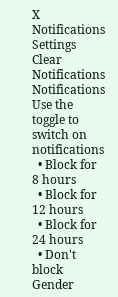X
Notifications
Settings
Clear Notifications
Notifications
Use the toggle to switch on notifications
  • Block for 8 hours
  • Block for 12 hours
  • Block for 24 hours
  • Don't block
Gender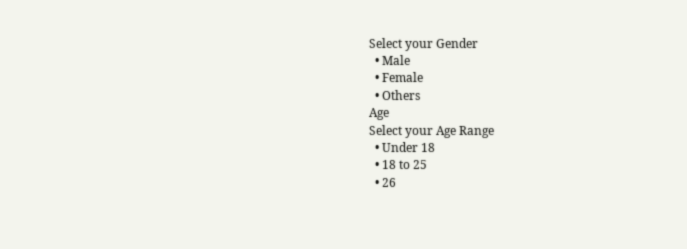Select your Gender
  • Male
  • Female
  • Others
Age
Select your Age Range
  • Under 18
  • 18 to 25
  • 26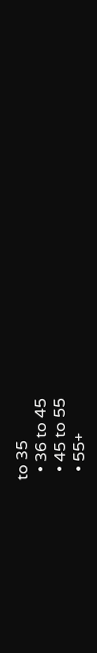to 35
  • 36 to 45
  • 45 to 55
  • 55+